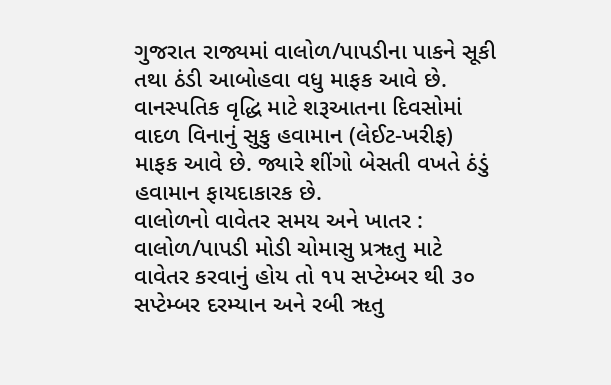ગુજરાત રાજ્યમાં વાલોળ/પાપડીના પાકને સૂકી તથા ઠંડી આબોહવા વધુ માફક આવે છે. વાનસ્પતિક વૃદ્ધિ માટે શરૂઆતના દિવસોમાં વાદળ વિનાનું સુકુ હવામાન (લેઈટ-ખરીફ) માફક આવે છે. જ્યારે શીંગો બેસતી વખતે ઠંડું હવામાન ફાયદાકારક છે.
વાલોળનો વાવેતર સમય અને ખાતર :
વાલોળ/પાપડી મોડી ચોમાસુ પ્રૠતુ માટે વાવેતર કરવાનું હોય તો ૧૫ સપ્ટેમ્બર થી ૩૦ સપ્ટેમ્બર દરમ્યાન અને રબી ૠતુ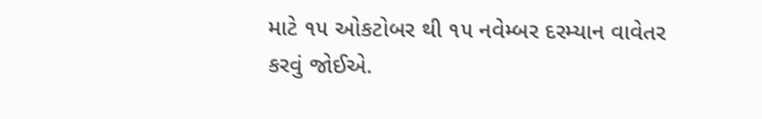માટે ૧૫ ઓકટોબર થી ૧૫ નવેમ્બર દરમ્યાન વાવેતર કરવું જોઈએ.